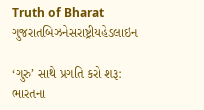Truth of Bharat
ગુજરાતબિઝનેસરાષ્ટ્રીયહેડલાઇન

‘ગુરુ’ સાથે પ્રગતિ કરો શરૂ: ભારતના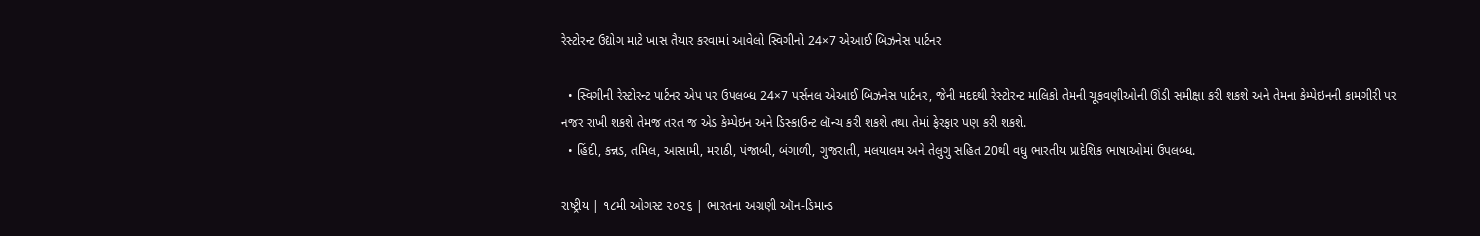રેસ્ટોરન્ટ ઉદ્યોગ માટે ખાસ તૈયાર કરવામાં આવેલો સ્વિગીનો 24×7 એઆઈ બિઝનેસ પાર્ટનર

  • સ્વિગીની રેસ્ટોરન્ટ પાર્ટનર એપ પર ઉપલબ્ધ 24×7 પર્સનલ એઆઈ બિઝનેસ પાર્ટનર, જેની મદદથી રેસ્ટોરન્ટ માલિકો તેમની ચૂકવણીઓની ઊંડી સમીક્ષા કરી શકશે અને તેમના કેમ્પેઇનની કામગીરી પર નજર રાખી શકશે તેમજ તરત જ એડ કેમ્પેઇન અને ડિસ્કાઉન્ટ લૉન્ચ કરી શકશે તથા તેમાં ફેરફાર પણ કરી શકશે.
  • હિંદી, કન્નડ, તમિલ, આસામી, મરાઠી, પંજાબી, બંગાળી, ગુજરાતી, મલયાલમ અને તેલુગુ સહિત 20થી વધુ ભારતીય પ્રાદેશિક ભાષાઓમાં ઉપલબ્ધ.

રાષ્ટ્રીય | ૧૮મી ઓગસ્ટ ૨૦૨૬ | ભારતના અગ્રણી ઑન-ડિમાન્ડ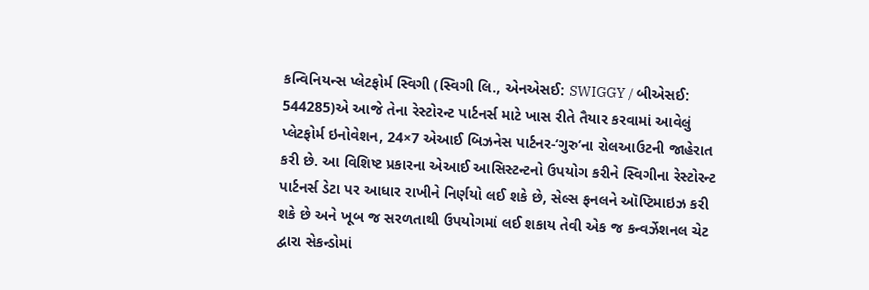કન્વિનિયન્સ પ્લેટફોર્મ સ્વિગી (સ્વિગી લિ., એનએસઈ: SWIGGY / બીએસઈ: 544285)એ આજે તેના રેસ્ટોરન્ટ પાર્ટનર્સ માટે ખાસ રીતે તૈયાર કરવામાં આવેલું પ્લેટફોર્મ ઇનોવેશન, 24×7 એઆઈ બિઝનેસ પાર્ટનર-‘ગુરુ’ના રોલઆઉટની જાહેરાત કરી છે. આ વિશિષ્ટ પ્રકારના એઆઈ આસિસ્ટન્ટનો ઉપયોગ કરીને સ્વિગીના રેસ્ટોરન્ટ પાર્ટનર્સ ડેટા પર આધાર રાખીને નિર્ણયો લઈ શકે છે, સેલ્સ ફનલને ઑપ્ટિમાઇઝ કરી શકે છે અને ખૂબ જ સરળતાથી ઉપયોગમાં લઈ શકાય તેવી એક જ કન્વર્ઝેશનલ ચેટ દ્વારા સેકન્ડોમાં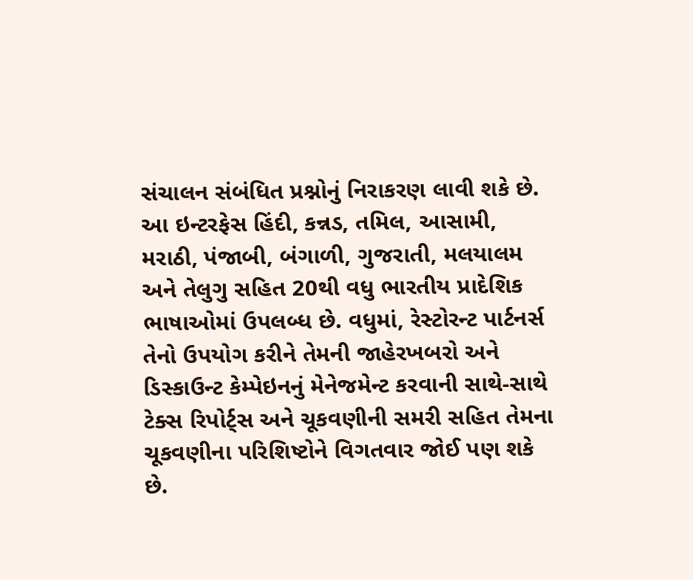સંચાલન સંબંધિત પ્રશ્નોનું નિરાકરણ લાવી શકે છે. આ ઇન્ટરફેસ હિંદી, કન્નડ, તમિલ, આસામી, મરાઠી, પંજાબી, બંગાળી, ગુજરાતી, મલયાલમ અને તેલુગુ સહિત 20થી વધુ ભારતીય પ્રાદેશિક ભાષાઓમાં ઉપલબ્ધ છે. વધુમાં, રેસ્ટોરન્ટ પાર્ટનર્સ તેનો ઉપયોગ કરીને તેમની જાહેરખબરો અને ડિસ્કાઉન્ટ કેમ્પેઇનનું મેનેજમેન્ટ કરવાની સાથે-સાથે ટેક્સ રિપોર્ટ્સ અને ચૂકવણીની સમરી સહિત તેમના ચૂકવણીના પરિશિષ્ટોને વિગતવાર જોઈ પણ શકે છે.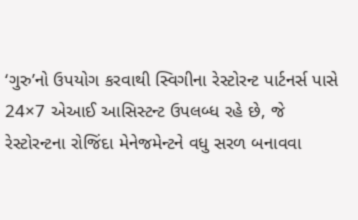‘ગુરુ’નો ઉપયોગ કરવાથી સ્વિગીના રેસ્ટોરન્ટ પાર્ટનર્સ પાસે 24×7 એઆઈ આસિસ્ટન્ટ ઉપલબ્ધ રહે છે, જે રેસ્ટોરન્ટના રોજિંદા મેનેજમેન્ટને વધુ સરળ બનાવવા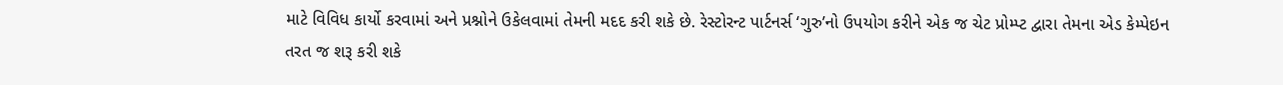માટે વિવિધ કાર્યો કરવામાં અને પ્રશ્નોને ઉકેલવામાં તેમની મદદ કરી શકે છે. રેસ્ટોરન્ટ પાર્ટનર્સ ‘ગુરુ’નો ઉપયોગ કરીને એક જ ચેટ પ્રોમ્પ્ટ દ્વારા તેમના એડ કેમ્પેઇન તરત જ શરૂ કરી શકે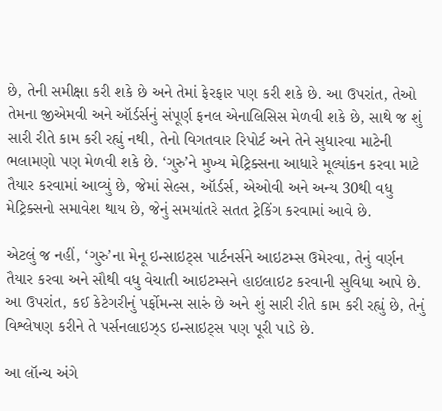છે, તેની સમીક્ષા કરી શકે છે અને તેમાં ફેરફાર પણ કરી શકે છે. આ ઉપરાંત, તેઓ તેમના જીએમવી અને ઑર્ડર્સનું સંપૂર્ણ ફનલ એનાલિસિસ મેળવી શકે છે, સાથે જ શું સારી રીતે કામ કરી રહ્યું નથી, તેનો વિગતવાર રિપોર્ટ અને તેને સુધારવા માટેની ભલામણો પણ મેળવી શકે છે. ‘ગુરુ’ને મુખ્ય મેટ્રિક્સના આધારે મૂલ્યાંકન કરવા માટે તૈયાર કરવામાં આવ્યું છે, જેમાં સેલ્સ, ઑર્ડર્સ, એઓવી અને અન્ય 30થી વધુ મેટ્રિક્સનો સમાવેશ થાય છે, જેનું સમયાંતરે સતત ટ્રેકિંગ કરવામાં આવે છે.

એટલું જ નહીં, ‘ગુરુ’ના મેનૂ ઇન્સાઇટ્સ પાર્ટનર્સને આઇટમ્સ ઉમેરવા, તેનું વર્ણન તૈયાર કરવા અને સૌથી વધુ વેચાતી આઇટમ્સને હાઇલાઇટ કરવાની સુવિધા આપે છે. આ ઉપરાંત, કઈ કેટેગરીનું પર્ફોમન્સ સારું છે અને શું સારી રીતે કામ કરી રહ્યું છે, તેનું વિશ્લેષણ કરીને તે પર્સનલાઇઝ્ડ ઇન્સાઇટ્સ પણ પૂરી પાડે છે.

આ લૉન્ચ અંગે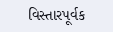વિસ્તારપૂર્વક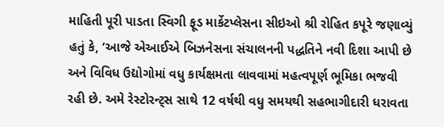માહિતી પૂરી પાડતા સ્વિગી ફૂડ માર્કેટપ્લેસના સીઇઓ શ્રી રોહિત કપૂરે જણાવ્યું હતું કે, ‘આજે એઆઈએ બિઝનેસના સંચાલનની પદ્ધતિને નવી દિશા આપી છે અને વિવિધ ઉદ્યોગોમાં વધુ કાર્યક્ષમતા લાવવામાં મહત્વપૂર્ણ ભૂમિકા ભજવી રહી છે. અમે રેસ્ટોરન્ટ્સ સાથે 12 વર્ષથી વધુ સમયથી સહભાગીદારી ધરાવતા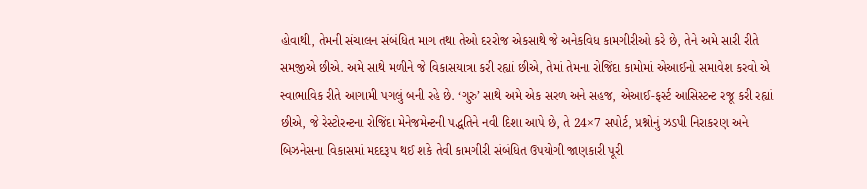હોવાથી, તેમની સંચાલન સંબંધિત માગ તથા તેઓ દરરોજ એકસાથે જે અનેકવિધ કામગીરીઓ કરે છે, તેને અમે સારી રીતે સમજીએ છીએ. અમે સાથે મળીને જે વિકાસયાત્રા કરી રહ્યાં છીએ, તેમાં તેમના રોજિંદા કામોમાં એઆઈનો સમાવેશ કરવો એ સ્વાભાવિક રીતે આગામી પગલું બની રહે છે. ‘ગુરુ’ સાથે અમે એક સરળ અને સહજ, એઆઈ-ફર્સ્ટ આસિસ્ટન્ટ રજૂ કરી રહ્યાં છીએ, જે રેસ્ટોરન્ટના રોજિંદા મેનેજમેન્ટની પદ્ધતિને નવી દિશા આપે છે, તે 24×7 સપોર્ટ, પ્રશ્નોનું ઝડપી નિરાકરણ અને બિઝનેસના વિકાસમાં મદદરૂપ થઈ શકે તેવી કામગીરી સંબંધિત ઉપયોગી જાણકારી પૂરી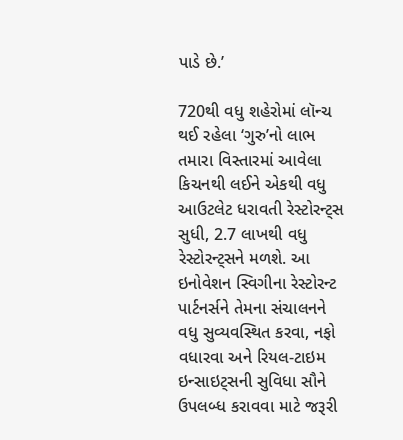પાડે છે.’

720થી વધુ શહેરોમાં લૉન્ચ થઈ રહેલા ‘ગુરુ’નો લાભ તમારા વિસ્તારમાં આવેલા કિચનથી લઈને એકથી વધુ આઉટલેટ ધરાવતી રેસ્ટોરન્ટ્સ સુધી, 2.7 લાખથી વધુ રેસ્ટોરન્ટ્સને મળશે. આ ઇનોવેશન સ્વિગીના રેસ્ટોરન્ટ પાર્ટનર્સને તેમના સંચાલનને વધુ સુવ્યવસ્થિત કરવા, નફો વધારવા અને રિયલ-ટાઇમ ઇન્સાઇટ્સની સુવિધા સૌને ઉપલબ્ધ કરાવવા માટે જરૂરી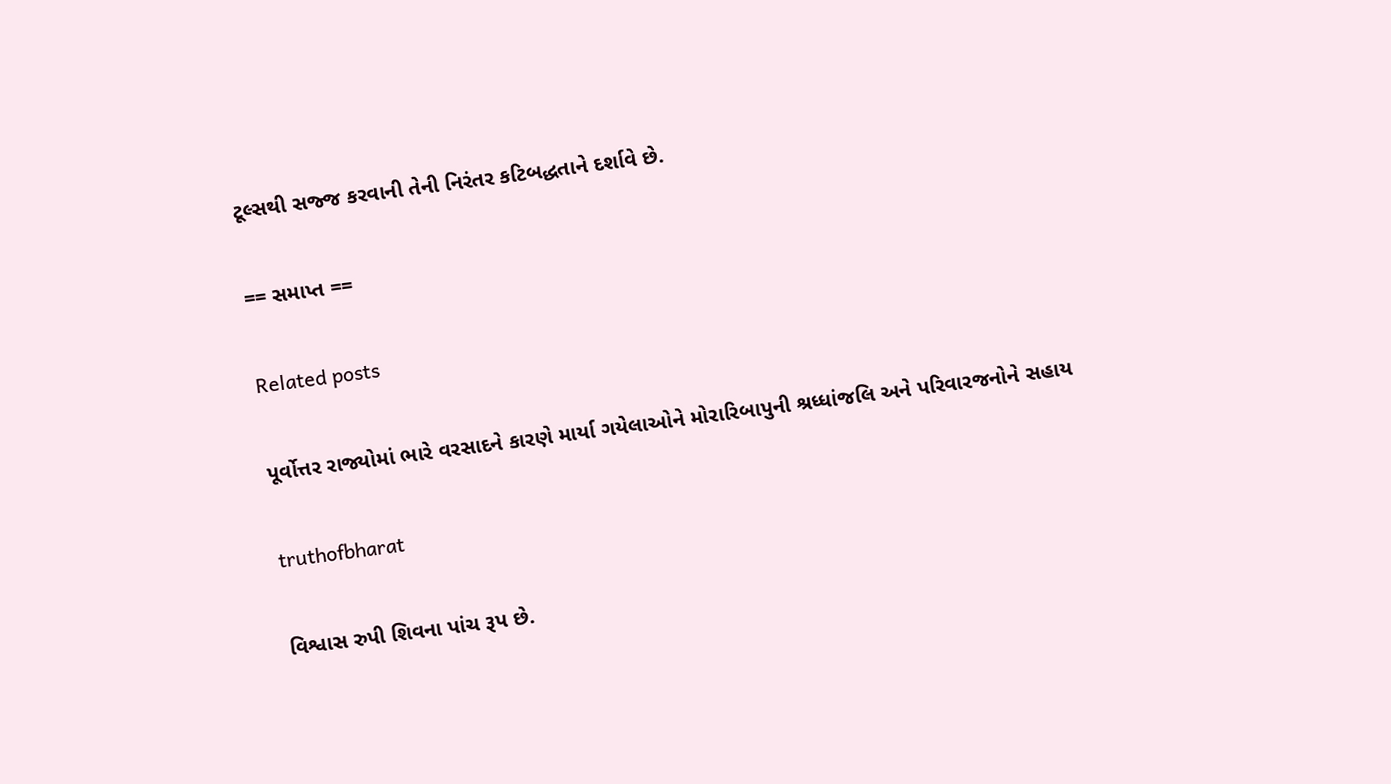ટૂલ્સથી સજ્જ કરવાની તેની નિરંતર કટિબદ્ધતાને દર્શાવે છે.

== સમાપ્ત ==

Related posts

પૂર્વોત્તર રાજ્યોમાં ભારે વરસાદને કારણે માર્યા ગયેલાઓને મોરારિબાપુની શ્રધ્ધાંજલિ અને પરિવારજનોને સહાય

truthofbharat

વિશ્વાસ રુપી શિવના પાંચ રૂપ છે.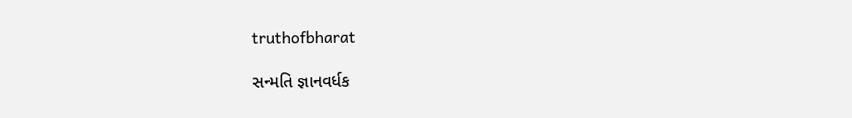truthofbharat

સન્મતિ જ્ઞાનવર્ધક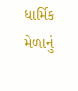ધાર્મિક મેળાનું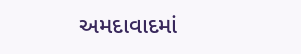અમદાવાદમાં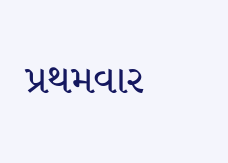પ્રથમવાર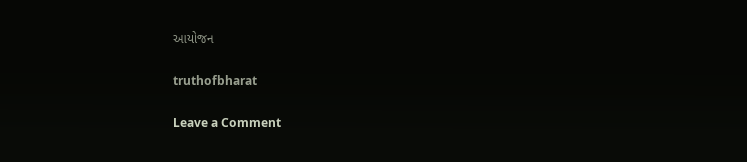આયોજન

truthofbharat

Leave a Comment